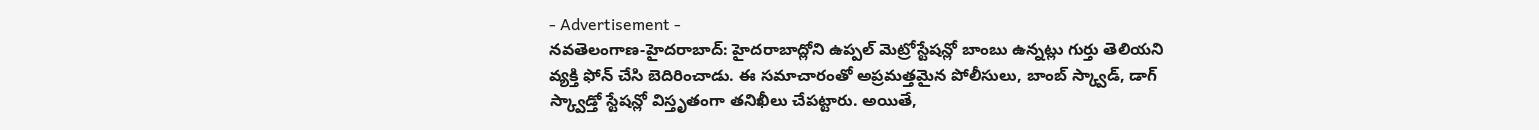- Advertisement -
నవతెలంగాణ-హైదరాబాద్: హైదరాబాద్లోని ఉప్పల్ మెట్రోస్టేషన్లో బాంబు ఉన్నట్లు గుర్తు తెలియని వ్యక్తి ఫోన్ చేసి బెదిరించాడు. ఈ సమాచారంతో అప్రమత్తమైన పోలీసులు, బాంబ్ స్క్వాడ్, డాగ్ స్క్వాడ్తో స్టేషన్లో విస్తృతంగా తనిఖీలు చేపట్టారు. అయితే,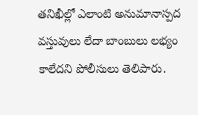తనిఖీల్లో ఎలాంటి అనుమానాస్పద వస్తువులు లేదా బాంబులు లభ్యం కాలేదని పోలీసులు తెలిపారు.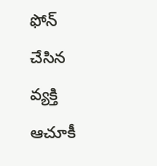ఫోన్ చేసిన వ్యక్తి ఆచూకీ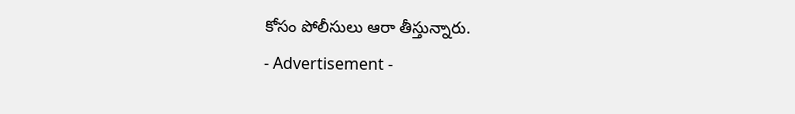కోసం పోలీసులు ఆరా తీస్తున్నారు.
- Advertisement -